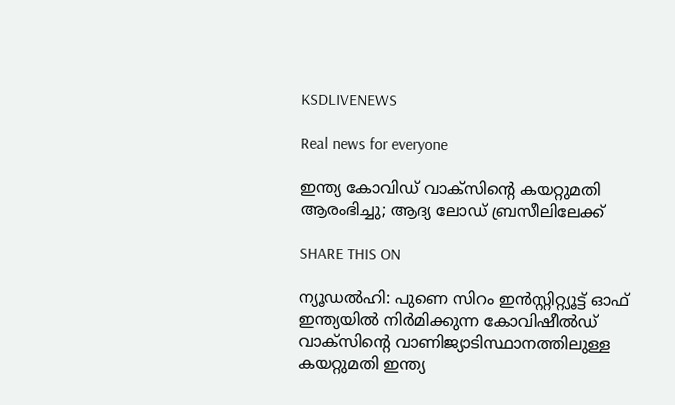KSDLIVENEWS

Real news for everyone

ഇന്ത്യ കോവിഡ് വാക്‌സിന്റെ കയറ്റുമതി ആരംഭിച്ചു; ആദ്യ ലോഡ് ബ്രസീലിലേക്ക്

SHARE THIS ON

ന്യൂഡൽഹി: പുണെ സിറം ഇൻസ്റ്റിറ്റ്യൂട്ട് ഓഫ് ഇന്ത്യയിൽ നിർമിക്കുന്ന കോവിഷീൽഡ് വാക്സിന്റെ വാണിജ്യാടിസ്ഥാനത്തിലുള്ള കയറ്റുമതി ഇന്ത്യ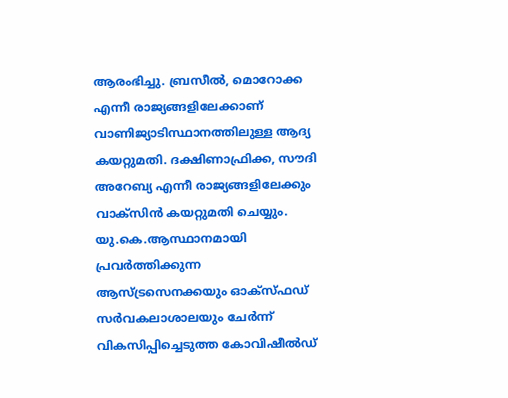ആരംഭിച്ചു. ബ്രസീൽ, മൊറോക്ക എന്നീ രാജ്യങ്ങളിലേക്കാണ് വാണിജ്യാടിസ്ഥാനത്തിലുള്ള ആദ്യ കയറ്റുമതി. ദക്ഷിണാഫ്രിക്ക, സൗദി അറേബ്യ എന്നീ രാജ്യങ്ങളിലേക്കും വാക്സിൻ കയറ്റുമതി ചെയ്യും.
യു.കെ.ആസ്ഥാനമായി പ്രവർത്തിക്കുന്ന ആസ്ട്രസെനക്കയും ഓക്സ്ഫഡ് സർവകലാശാലയും ചേർന്ന് വികസിപ്പിച്ചെടുത്ത കോവിഷീൽഡ്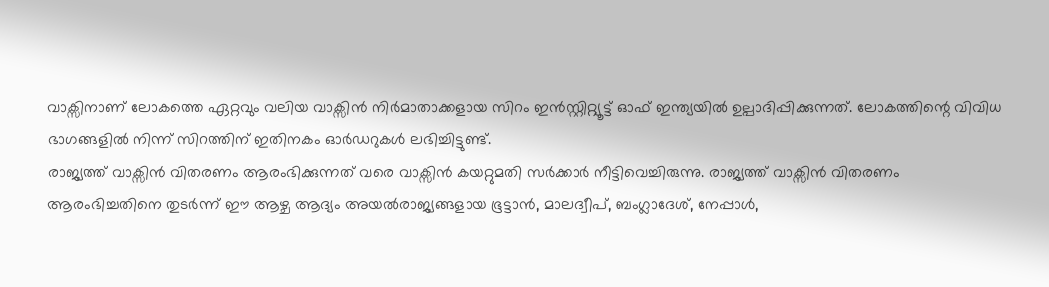വാക്സിനാണ് ലോകത്തെ ഏറ്റവും വലിയ വാക്സിൻ നിർമാതാക്കളായ സിറം ഇൻസ്റ്റിറ്റ്യൂട്ട് ഓഫ് ഇന്ത്യയിൽ ഉല്പാദിപ്പിക്കുന്നത്. ലോകത്തിന്റെ വിവിധ ഭാഗങ്ങളിൽ നിന്ന് സിറത്തിന് ഇതിനകം ഓർഡറുകൾ ലഭിച്ചിട്ടുണ്ട്.
രാജ്യത്ത് വാക്സിൻ വിതരണം ആരംഭിക്കുന്നത് വരെ വാക്സിൻ കയറ്റുമതി സർക്കാർ നീട്ടിവെച്ചിരുന്നു. രാജ്യത്ത് വാക്സിൻ വിതരണം ആരംഭിച്ചതിനെ തുടർന്ന് ഈ ആഴ്ച ആദ്യം അയൽരാജ്യങ്ങളായ ഭൂട്ടാൻ, മാലദ്വീപ്, ബംഗ്ലാദേശ്, നേപ്പാൾ,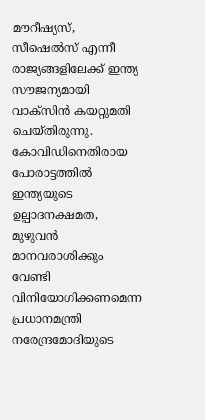മൗറീഷ്യസ്, സീഷെൽസ് എന്നീ രാജ്യങ്ങളിലേക്ക് ഇന്ത്യ സൗജന്യമായി വാക്സിൻ കയറ്റുമതി ചെയ്തിരുന്നു.
കോവിഡിനെതിരായ പോരാട്ടത്തിൽ ഇന്ത്യയുടെ ഉല്പാദനക്ഷമത, മുഴുവൻ മാനവരാശിക്കും വേണ്ടി വിനിയോഗിക്കണമെന്ന പ്രധാനമന്ത്രി നരേന്ദ്രമോദിയുടെ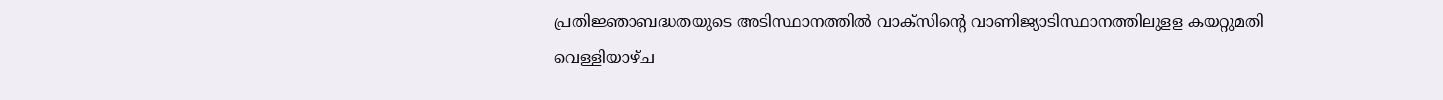പ്രതിജ്ഞാബദ്ധതയുടെ അടിസ്ഥാനത്തിൽ വാക്സിന്റെ വാണിജ്യാടിസ്ഥാനത്തിലുളള കയറ്റുമതി വെള്ളിയാഴ്ച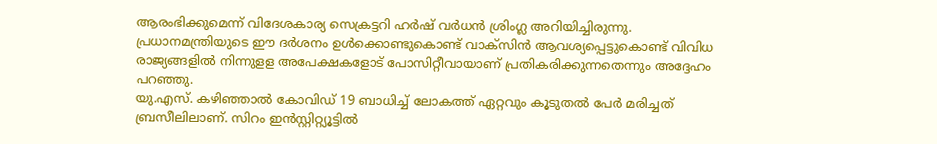ആരംഭിക്കുമെന്ന് വിദേശകാര്യ സെക്രട്ടറി ഹർഷ് വർധൻ ശ്രിംഗ്ല അറിയിച്ചിരുന്നു.
പ്രധാനമന്ത്രിയുടെ ഈ ദർശനം ഉൾക്കൊണ്ടുകൊണ്ട് വാക്സിൻ ആവശ്യപ്പെട്ടുകൊണ്ട് വിവിധ രാജ്യങ്ങളിൽ നിന്നുളള അപേക്ഷകളോട് പോസിറ്റീവായാണ് പ്രതികരിക്കുന്നതെന്നും അദ്ദേഹം പറഞ്ഞു.
യു.എസ്. കഴിഞ്ഞാൽ കോവിഡ് 19 ബാധിച്ച് ലോകത്ത് ഏറ്റവും കൂടുതൽ പേർ മരിച്ചത് ബ്രസീലിലാണ്. സിറം ഇൻസ്റ്റിറ്റ്യൂട്ടിൽ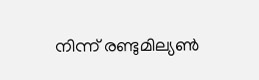നിന്ന് രണ്ടുമില്യൺ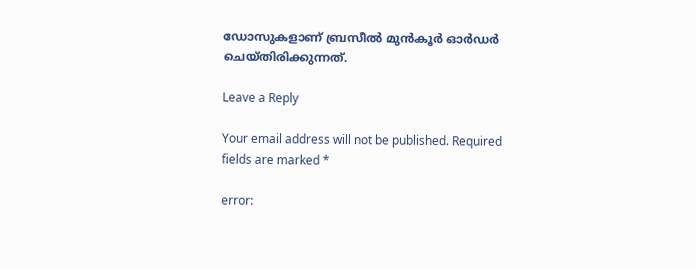ഡോസുകളാണ് ബ്രസീൽ മുൻകൂർ ഓർഡർ ചെയ്തിരിക്കുന്നത്.

Leave a Reply

Your email address will not be published. Required fields are marked *

error: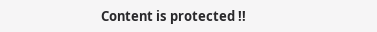Content is protected !!